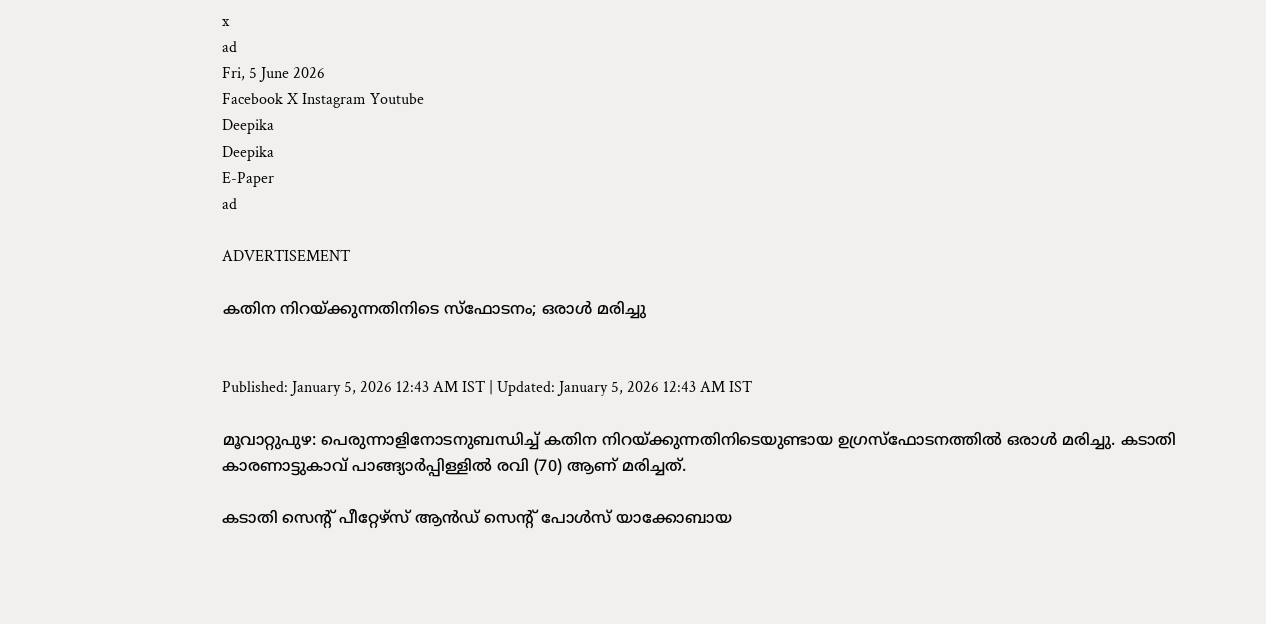x
ad
Fri, 5 June 2026
Facebook X Instagram Youtube
Deepika
Deepika
E-Paper
ad

ADVERTISEMENT

കതിന നിറയ്ക്കുന്നതിനിടെ സ്ഫോടനം; ഒരാൾ മരിച്ചു


Published: January 5, 2026 12:43 AM IST | Updated: January 5, 2026 12:43 AM IST

മൂവാറ്റുപുഴ: പെരുന്നാളിനോടനുബന്ധിച്ച് കതിന നിറയ്ക്കുന്നതിനിടെയുണ്ടായ ഉഗ്രസ്ഫോടനത്തിൽ ഒരാൾ മരിച്ചു. കടാതി കാരണാട്ടുകാവ് പാങ്ങ്യാർപ്പിള്ളിൽ രവി (70) ആണ് മരിച്ചത്.

കടാതി സെന്‍റ് പീറ്റേഴ്‌സ് ആൻഡ് സെന്‍റ് പോൾസ് യാക്കോബായ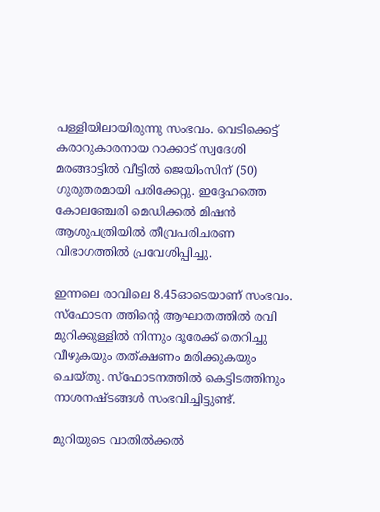പള്ളിയിലായിരുന്നു സംഭവം. വെടിക്കെട്ട് കരാറുകാരനായ റാക്കാട് സ്വദേശി മരങ്ങാട്ടിൽ വീട്ടിൽ ജെയിംസിന് (50) ഗുരുതരമായി പരിക്കേറ്റു. ഇദ്ദേഹത്തെ കോലഞ്ചേരി മെഡിക്കൽ മിഷൻ ആശുപത്രിയിൽ തീവ്രപരിചരണ വിഭാഗത്തിൽ പ്രവേശിപ്പിച്ചു.

ഇന്നലെ രാവിലെ 8.45ഓടെയാണ് സംഭവം. സ്ഫോടന ത്തിന്‍റെ ആഘാതത്തിൽ രവി മുറിക്കുള്ളിൽ നിന്നും ദൂരേക്ക് തെറിച്ചു വീഴുകയും തത്ക്ഷണം മരിക്കുകയും ചെയ്തു. സ്ഫോടനത്തിൽ കെട്ടിടത്തിനും നാശനഷ്ടങ്ങൾ സംഭവിച്ചിട്ടുണ്ട്.

മുറിയുടെ വാതിൽക്കൽ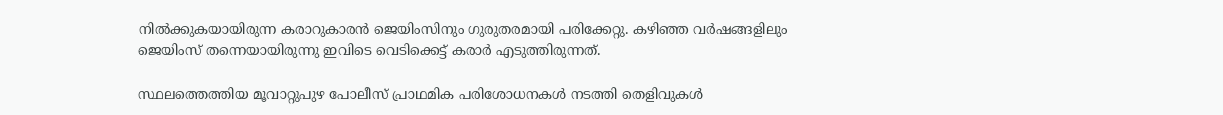നിൽക്കുകയായിരുന്ന കരാറുകാരൻ ജെയിംസിനും ഗുരുതരമായി പരിക്കേറ്റു. കഴിഞ്ഞ വർഷങ്ങളിലും ജെയിംസ് തന്നെയായിരുന്നു ഇവിടെ വെടിക്കെട്ട് കരാർ എടുത്തിരുന്നത്.

സ്ഥലത്തെത്തിയ മൂവാറ്റുപുഴ പോലീസ് പ്രാഥമിക പരിശോധനകൾ നടത്തി തെളിവുകൾ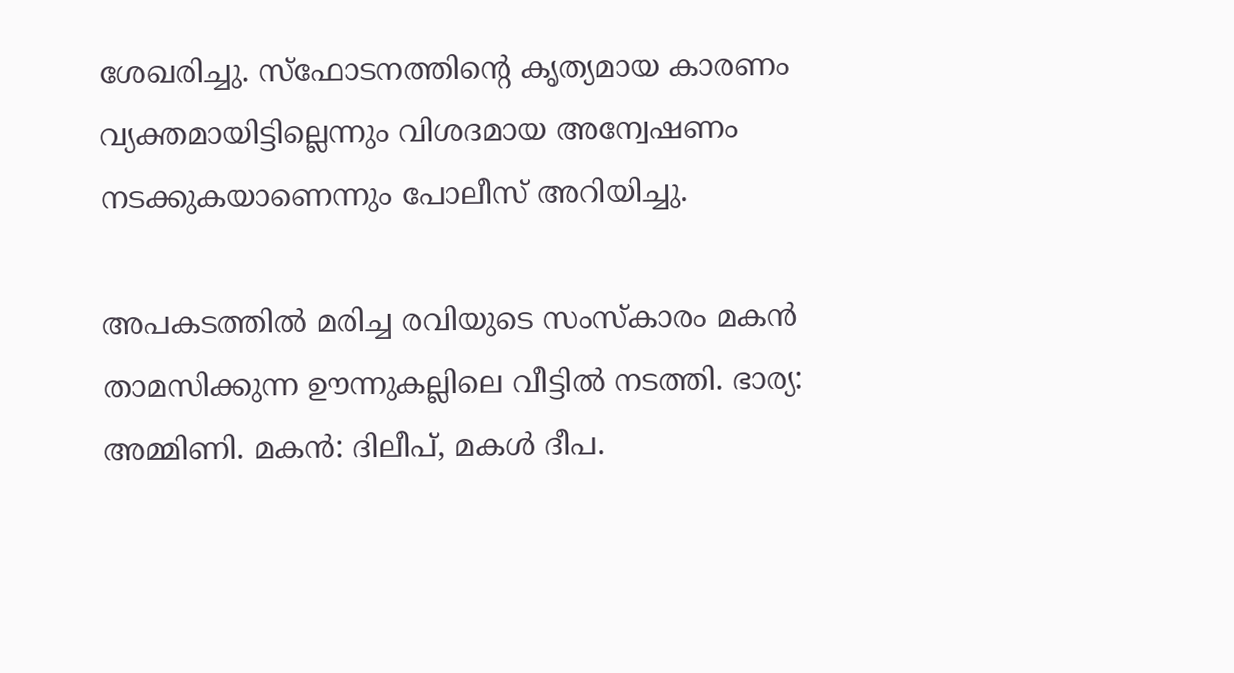ശേഖരിച്ചു. സ്ഫോടനത്തിന്‍റെ കൃത്യമായ കാരണം വ്യക്തമായിട്ടില്ലെന്നും വിശദമായ അന്വേഷണം നടക്കുകയാണെന്നും പോലീസ് അറിയിച്ചു.

അപകടത്തിൽ മരിച്ച രവിയുടെ സംസ്കാരം മകൻ താമസിക്കുന്ന ഊന്നുകല്ലിലെ വീട്ടിൽ നടത്തി. ഭാര്യ: അമ്മിണി. മകൻ: ദിലീപ്, മകൾ ദീപ.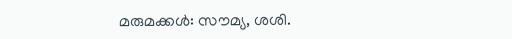മരുമക്കൾ: സൗമ്യ, ശശി.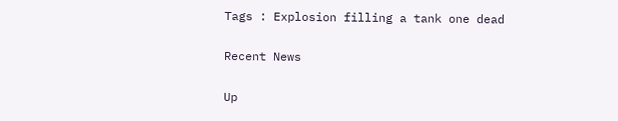Tags : Explosion filling a tank one dead

Recent News

Up